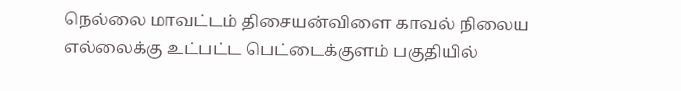நெல்லை மாவட்டம் திசையன்விளை காவல் நிலைய எல்லைக்கு உட்பட்ட பெட்டைக்குளம் பகுதியில்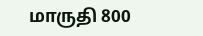மாருதி 800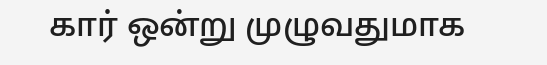கார் ஒன்று முழுவதுமாக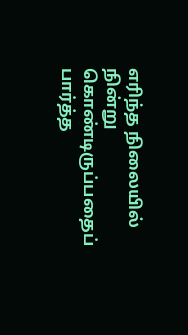எரிந்த நிலையில் நின்று கொண்டிருப்பதைப் பார்த்த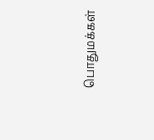பொதுமக்கள்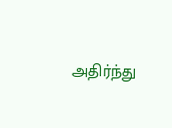அதிர்ந்து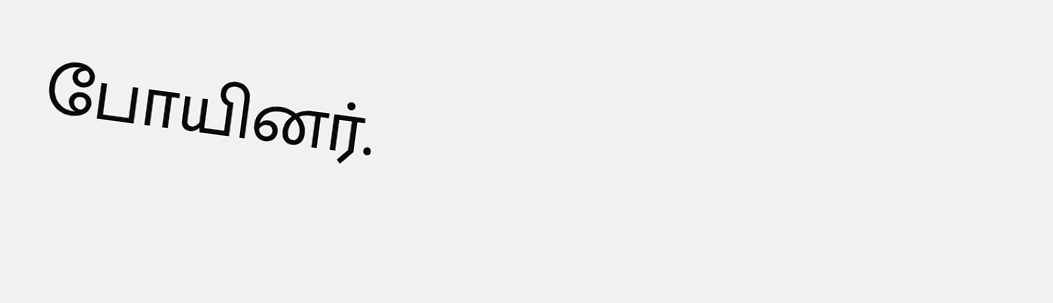போயினர்.